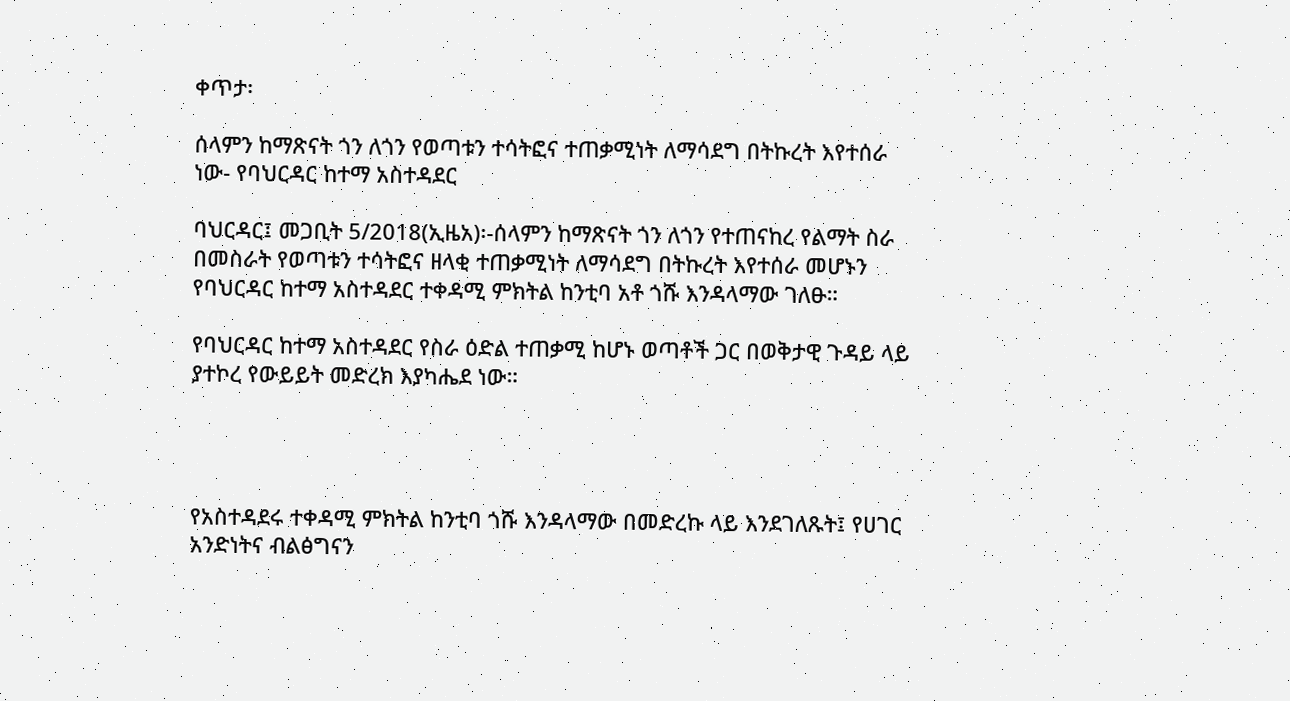ቀጥታ፡

ሰላምን ከማጽናት ጎን ለጎን የወጣቱን ተሳትፎና ተጠቃሚነት ለማሳደግ በትኩረት እየተሰራ ነው- የባህርዳር ከተማ አስተዳደር

ባህርዳር፤ መጋቢት 5/2018(ኢዜአ)፡-ሰላምን ከማጽናት ጎን ለጎን የተጠናከረ የልማት ስራ በመስራት የወጣቱን ተሳትፎና ዘላቂ ተጠቃሚነት ለማሳደግ በትኩረት እየተሰራ መሆኑን የባህርዳር ከተማ አስተዳደር ተቀዳሚ ምክትል ከንቲባ አቶ ጎሹ እንዳላማው ገለፁ።

የባህርዳር ከተማ አስተዳደር የስራ ዕድል ተጠቃሚ ከሆኑ ወጣቶች ጋር በወቅታዊ ጉዳይ ላይ ያተኮረ የውይይት መድረክ እያካሔደ ነው።




የአስተዳደሩ ተቀዳሚ ምክትል ከንቲባ ጎሹ እንዳላማው በመድረኩ ላይ እንደገለጹት፤ የሀገር አንድነትና ብልፅግናን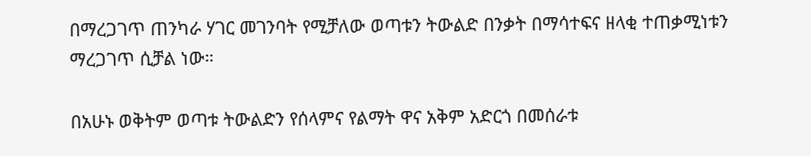በማረጋገጥ ጠንካራ ሃገር መገንባት የሚቻለው ወጣቱን ትውልድ በንቃት በማሳተፍና ዘላቂ ተጠቃሚነቱን ማረጋገጥ ሲቻል ነው።

በአሁኑ ወቅትም ወጣቱ ትውልድን የሰላምና የልማት ዋና አቅም አድርጎ በመሰራቱ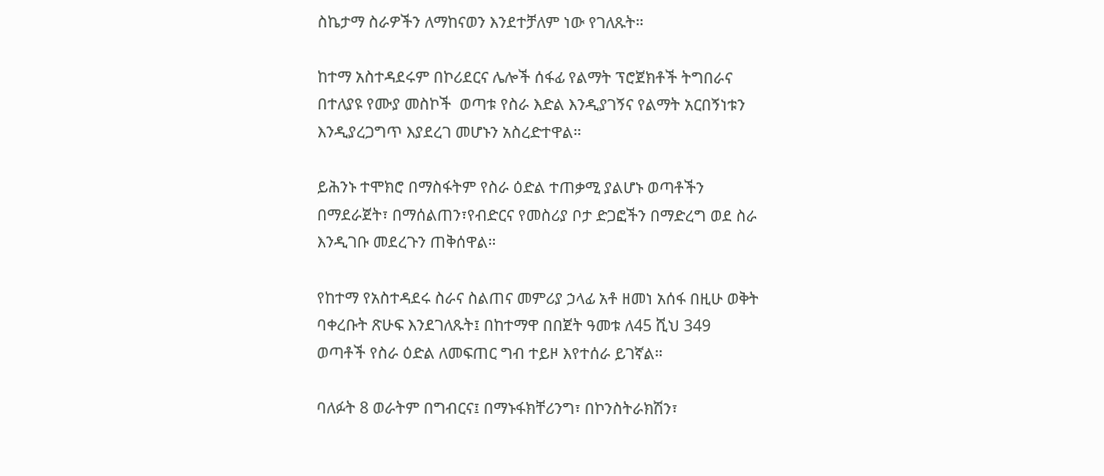ስኬታማ ስራዎችን ለማከናወን እንደተቻለም ነው የገለጹት።

ከተማ አስተዳደሩም በኮሪደርና ሌሎች ሰፋፊ የልማት ፕሮጀክቶች ትግበራና በተለያዩ የሙያ መስኮች  ወጣቱ የስራ እድል እንዲያገኝና የልማት አርበኝነቱን እንዲያረጋግጥ እያደረገ መሆኑን አስረድተዋል።

ይሕንኑ ተሞክሮ በማስፋትም የስራ ዕድል ተጠቃሚ ያልሆኑ ወጣቶችን በማደራጀት፣ በማሰልጠን፣የብድርና የመስሪያ ቦታ ድጋፎችን በማድረግ ወደ ስራ እንዲገቡ መደረጉን ጠቅሰዋል።

የከተማ የአስተዳደሩ ስራና ስልጠና መምሪያ ኃላፊ አቶ ዘመነ አሰፋ በዚሁ ወቅት ባቀረቡት ጽሁፍ እንደገለጹት፤ በከተማዋ በበጀት ዓመቱ ለ45 ሺህ 349 ወጣቶች የስራ ዕድል ለመፍጠር ግብ ተይዞ እየተሰራ ይገኛል።

ባለፉት 8 ወራትም በግብርና፤ በማኑፋክቸሪንግ፣ በኮንስትራክሽን፣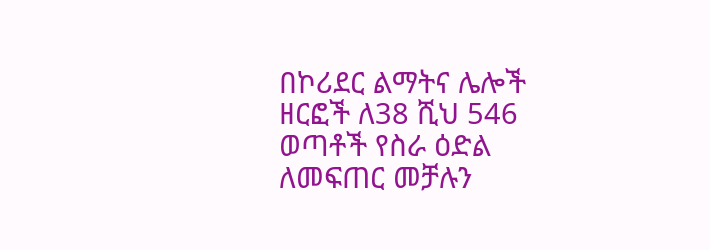በኮሪደር ልማትና ሌሎች ዘርፎች ለ38 ሺህ 546 ወጣቶች የስራ ዕድል ለመፍጠር መቻሉን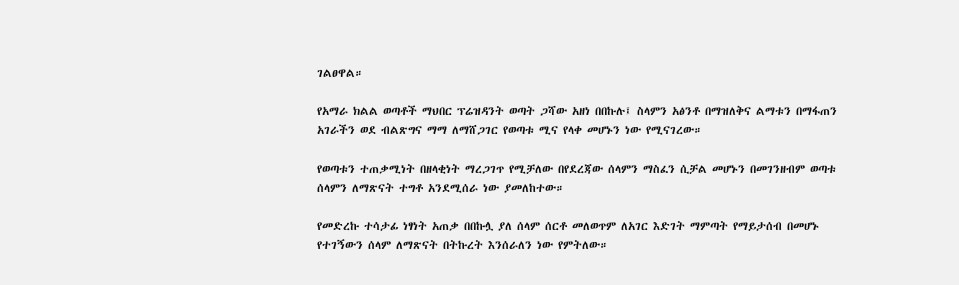ገልፀዋል።

የአማራ ክልል ወጣቶች ማህበር ፕሬዝዳንት ወጣት ጋሻው አዘነ በበኩሉ፤ ስላምን አፅንቶ በማዝለቅና ልማቱን በማፋጠን አገራችን ወደ ብልጽግና ማማ ለማሸጋገር የወጣቱ ሚና የላቀ መሆኑን ነው የሚናገረው።

የወጣቱን ተጠቃሚነት በዘላቂነት ማረጋገጥ የሚቻለው በየደረጃው ሰላምን ማስፈን ሲቻል መሆኑን በመገንዘብም ወጣቱ ሰላምን ለማጽናት ተግቶ አንደሚሰራ ነው ያመለከተው።

የመድረኩ ተሳታፊ ነፃነት አጠቃ በበኩሏ ያለ ሰላም ሰርቶ መለወጥም ለአገር እድገት ማምጣት የማይታሰብ በመሆኑ የተገኝውን ሰላም ለማጽናት በትኩረት እንሰራለን ነው የምትለው።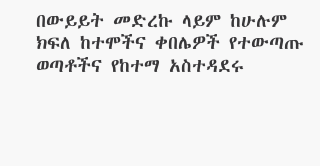በውይይት መድረኩ ላይም ከሁሉም ክፍለ ከተሞችና ቀበሌዎች የተውጣጡ ወጣቶችና የከተማ አስተዳደሩ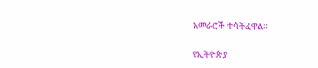አመራሮች ተሳትፈዋል።

የኢትዮጵያ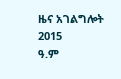ዜና አገልግሎት
2015
ዓ.ም